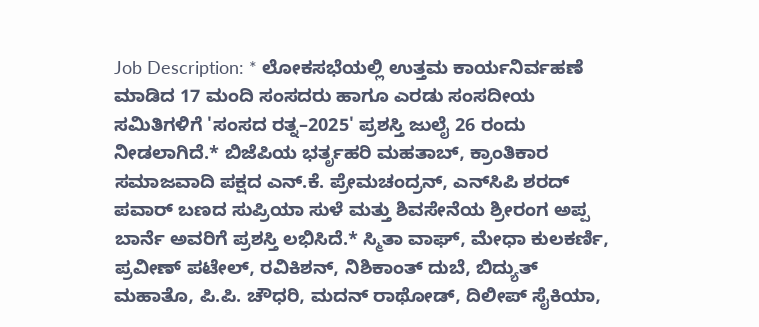Job Description: * ಲೋಕಸಭೆಯಲ್ಲಿ ಉತ್ತಮ ಕಾರ್ಯನಿರ್ವಹಣೆ ಮಾಡಿದ 17 ಮಂದಿ ಸಂಸದರು ಹಾಗೂ ಎರಡು ಸಂಸದೀಯ ಸಮಿತಿಗಳಿಗೆ 'ಸಂಸದ ರತ್ನ–2025' ಪ್ರಶಸ್ತಿ ಜುಲೈ 26 ರಂದು ನೀಡಲಾಗಿದೆ.* ಬಿಜೆಪಿಯ ಭರ್ತೃಹರಿ ಮಹತಾಬ್‌, ಕ್ರಾಂತಿಕಾರ ಸಮಾಜವಾದಿ ಪಕ್ಷದ ಎನ್‌.ಕೆ. ಪ್ರೇಮಚಂದ್ರನ್‌, ಎನ್‌ಸಿಪಿ ಶರದ್‌ ಪವಾರ್‌ ಬಣದ ಸುಪ್ರಿಯಾ ಸುಳೆ ಮತ್ತು ಶಿವಸೇನೆಯ ಶ್ರೀರಂಗ ಅಪ್ಪ ಬಾರ್ನೆ ಅವರಿಗೆ ಪ್ರಶಸ್ತಿ ಲಭಿಸಿದೆ.* ಸ್ಮಿತಾ ವಾಘ್‌, ಮೇಧಾ ಕುಲಕರ್ಣಿ, ಪ್ರವೀಣ್‌ ಪಟೇಲ್‌, ರವಿಕಿಶನ್‌, ನಿಶಿಕಾಂತ್‌ ದುಬೆ, ಬಿದ್ಯುತ್‌ ಮಹಾತೊ, ಪಿ.ಪಿ. ಚೌಧರಿ, ಮದನ್‌ ರಾಥೋಡ್‌, ದಿಲೀಪ್‌ ಸೈಕಿಯಾ,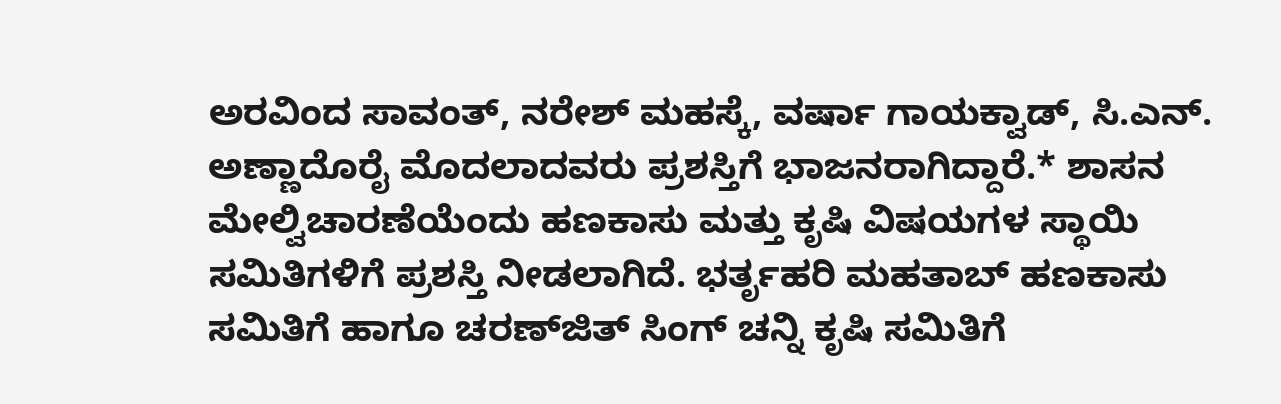ಅರವಿಂದ ಸಾವಂತ್‌, ನರೇಶ್‌ ಮಹಸ್ಕೆ, ವರ್ಷಾ ಗಾಯಕ್ವಾಡ್‌, ಸಿ.ಎನ್. ಅಣ್ಣಾದೊರೈ ಮೊದಲಾದವರು ಪ್ರಶಸ್ತಿಗೆ ಭಾಜನರಾಗಿದ್ದಾರೆ.* ಶಾಸನ ಮೇಲ್ವಿಚಾರಣೆಯೆಂದು ಹಣಕಾಸು ಮತ್ತು ಕೃಷಿ ವಿಷಯಗಳ ಸ್ಥಾಯಿ ಸಮಿತಿಗಳಿಗೆ ಪ್ರಶಸ್ತಿ ನೀಡಲಾಗಿದೆ. ಭರ್ತೃಹರಿ ಮಹತಾಬ್‌ ಹಣಕಾಸು ಸಮಿತಿಗೆ ಹಾಗೂ ಚರಣ್‌ಜಿತ್‌ ಸಿಂಗ್‌ ಚನ್ನಿ ಕೃಷಿ ಸಮಿತಿಗೆ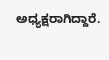ಅಧ್ಯಕ್ಷರಾಗಿದ್ದಾರೆ.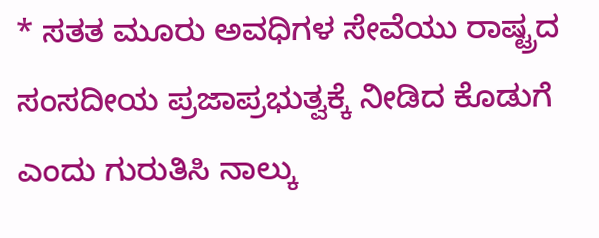* ಸತತ ಮೂರು ಅವಧಿಗಳ ಸೇವೆಯು ರಾಷ್ಟ್ರದ ಸಂಸದೀಯ ಪ್ರಜಾಪ್ರಭುತ್ವಕ್ಕೆ ನೀಡಿದ ಕೊಡುಗೆ ಎಂದು ಗುರುತಿಸಿ ನಾಲ್ಕು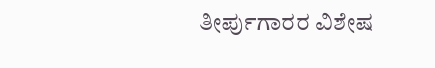ತೀರ್ಪುಗಾರರ ವಿಶೇಷ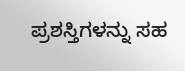ಪ್ರಶಸ್ತಿಗಳನ್ನು ಸಹ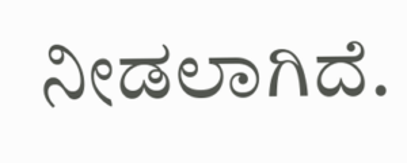ನೀಡಲಾಗಿದೆ.